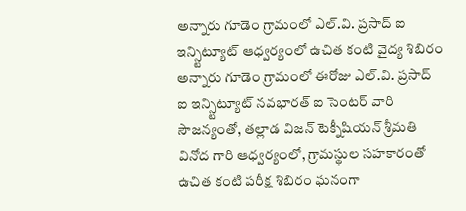అన్నారు గూడెం గ్రామంలో ఎల్.వి. ప్రసాద్ ఐ ఇన్స్టిట్యూట్ ఆధ్వర్యంలో ఉచిత కంటి వైద్య శిబిరం
అన్నారు గూడెం గ్రామంలో ఈరోజు ఎల్.వి. ప్రసాద్ ఐ ఇన్స్టిట్యూట్ నవభారత్ ఐ సెంటర్ వారి సౌజన్యంతో, తల్లాడ విజన్ టెక్నీషియన్ శ్రీమతి వినోద గారి ఆధ్వర్యంలో, గ్రామస్థుల సహకారంతో ఉచిత కంటి పరీక్ష శిబిరం ఘనంగా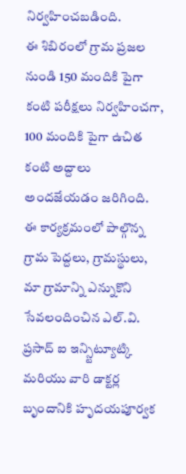నిర్వహించబడింది.
ఈ శిబిరంలో గ్రామ ప్రజల నుండి 150 మందికి పైగా కంటి పరీక్షలు నిర్వహించగా, 100 మందికి పైగా ఉచిత కంటి అద్దాలు అందజేయడం జరిగింది.
ఈ కార్యక్రమంలో పాల్గొన్న గ్రామ పెద్దలు, గ్రామస్థులు, మా గ్రామాన్ని ఎన్నుకొని సేవలందించిన ఎల్.వి. ప్రసాద్ ఐ ఇన్స్టిట్యూట్కి మరియు వారి డాక్టర్ల బృందానికి హృదయపూర్వక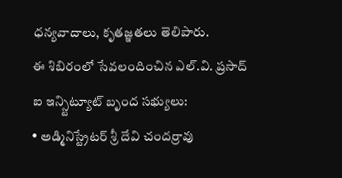ధన్యవాదాలు, కృతజ్ఞతలు తెలిపారు.
ఈ శిబిరంలో సేవలందించిన ఎల్.వి. ప్రసాద్ ఐ ఇన్స్టిట్యూట్ బృంద సభ్యులు:
• అడ్మినిస్ట్రేటర్ శ్రీ దేవి చందర్రావు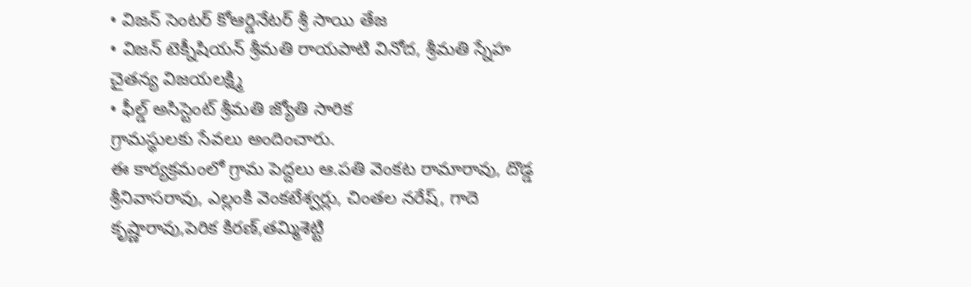• విజన్ సెంటర్ కోఆర్డినేటర్ శ్రీ సాయి తేజ
• విజన్ టెక్నీషియన్ శ్రీమతి రాయపాటి వినోద, శ్రీమతి స్నేహ చైతన్య విజయలక్ష్మి
• ఫీల్డ్ అసిస్టెంట్ శ్రీమతి జ్యోతి సారిక
గ్రామస్థులకు సేవలు అందించారు.
ఈ కార్యక్రమంలో గ్రామ పెద్దలు ఆ.పతి వెంకట రామారావు, దొడ్డ శ్రీనివాసరావు, ఎల్లంకి వెంకటేశ్వర్లు, చింతల నరేష్, గాదె కృష్ణారావు,పెరిక కిరణ్,తమ్మిశెట్టి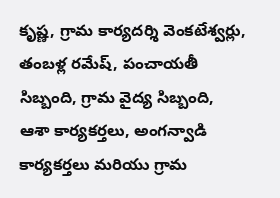కృష్ణ, గ్రామ కార్యదర్శి వెంకటేశ్వర్లు, తంబళ్ల రమేష్, పంచాయతీ సిబ్బంది, గ్రామ వైద్య సిబ్బంది, ఆశా కార్యకర్తలు, అంగన్వాడి కార్యకర్తలు మరియు గ్రామ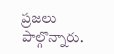ప్రజలు పాల్గొన్నారు.